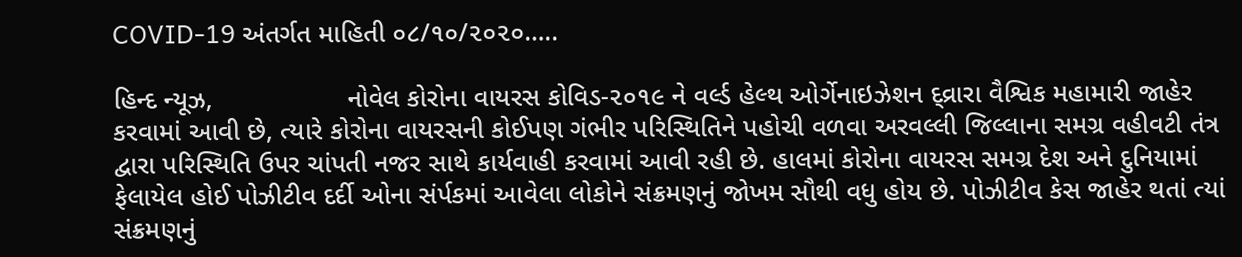COVID-19 અંતર્ગત માહિતી ૦૮/૧૦/૨૦૨૦…..

હિન્દ ન્યૂઝ,                  નોવેલ કોરોના વાયરસ કોવિડ-૨૦૧૯ ને વર્લ્ડ હેલ્થ ઓર્ગેનાઇઝેશન દ્વ્રારા વૈશ્વિક મહામારી જાહેર કરવામાં આવી છે, ત્યારે કોરોના વાયરસની કોઈપણ ગંભીર પરિસ્થિતિને પહોચી વળવા અરવલ્લી જિલ્લાના સમગ્ર વહીવટી તંત્ર દ્વારા પરિસ્થિતિ ઉપર ચાંપતી નજર સાથે કાર્યવાહી કરવામાં આવી રહી છે. હાલમાં કોરોના વાયરસ સમગ્ર દેશ અને દુનિયામાં ફેલાયેલ હોઈ પોઝીટીવ દર્દી ઓના સંર્પકમાં આવેલા લોકોને સંક્રમણનું જોખમ સૌથી વધુ હોય છે. પોઝીટીવ કેસ જાહેર થતાં ત્યાં સંક્રમણનું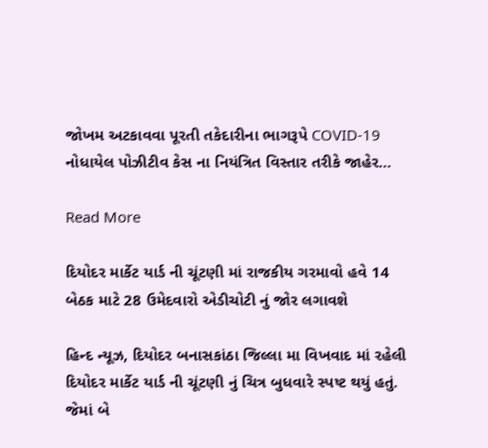જોખમ અટકાવવા પૂરતી તકેદારીના ભાગરૂપે COVID-19 નોધાયેલ પોઝીટીવ કેસ ના નિયંત્રિત વિસ્તાર તરીકે જાહેર…

Read More

દિયોદર માર્કેટ યાર્ડ ની ચૂંટણી માં રાજકીય ગરમાવો હવે 14 બેઠક માટે 28 ઉમેદવારો એડીચોટી નું જોર લગાવશે

હિન્દ ન્યૂઝ, દિયોદર બનાસકાંઠા જિલ્લા મા વિખવાદ માં રહેલી દિયોદર માર્કેટ યાર્ડ ની ચૂંટણી નું ચિત્ર બુધવારે સ્પષ્ટ થયું હતું. જેમાં બે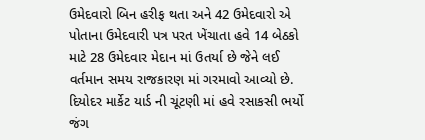ઉમેદવારો બિન હરીફ થતા અને 42 ઉમેદવારો એ પોતાના ઉમેદવારી પત્ર પરત ખેંચાતા હવે 14 બેઠકો માટે 28 ઉમેદવાર મેદાન માં ઉતર્યા છે જેને લઈ વર્તમાન સમય રાજકારણ માં ગરમાવો આવ્યો છે. દિયોદર માર્કેટ યાર્ડ ની ચૂંટણી માં હવે રસાકસી ભર્યો જંગ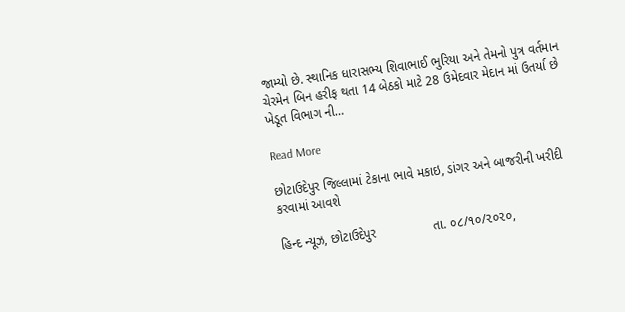જામ્યો છે. સ્થાનિક ધારાસભ્ય શિવાભાઈ ભુરિયા અને તેમનો પુત્ર વર્તમાન ચેરમેન બિન હરીફ થતા 14 બેઠકો માટે 28 ઉમેદવાર મેદાન માં ઉતર્યા છે ખેડૂત વિભાગ ની…

Read More

છોટાઉદેપુર જિલ્લામાં ટેકાના ભાવે મકાઇ, ડાંગર અને બાજરીની ખરીદી કરવામાં આવશે

હિન્દ ન્યૂઝ, છોટાઉદેપુર                તા. ૦૮/૧૦/૨૦૨૦,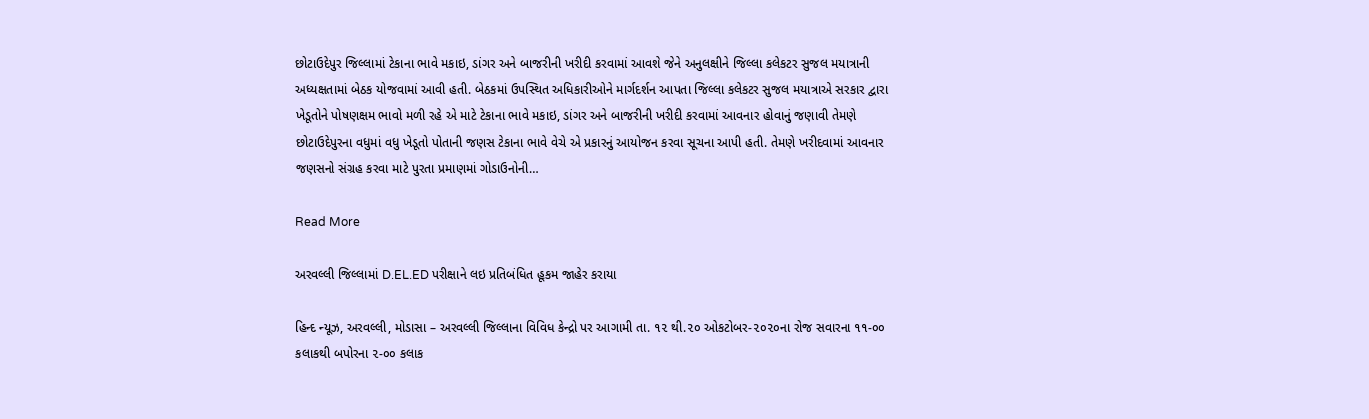છોટાઉદેપુર જિલ્લામાં ટેકાના ભાવે મકાઇ, ડાંગર અને બાજરીની ખરીદી કરવામાં આવશે જેને અનુલક્ષીને જિલ્લા કલેકટર સુજલ મયાત્રાની અધ્યક્ષતામાં બેઠક યોજવામાં આવી હતી. બેઠકમાં ઉપસ્થિત અધિકારીઓને માર્ગદર્શન આપતા જિલ્લા કલેકટર સુજલ મયાત્રાએ સરકાર દ્વારા ખેડૂતોને પોષણક્ષમ ભાવો મળી રહે એ માટે ટેકાના ભાવે મકાઇ, ડાંગર અને બાજરીની ખરીદી કરવામાં આવનાર હોવાનું જણાવી તેમણે છોટાઉદેપુરના વધુમાં વધુ ખેડૂતો પોતાની જણસ ટેકાના ભાવે વેચે એ પ્રકારનું આયોજન કરવા સૂચના આપી હતી. તેમણે ખરીદવામાં આવનાર જણસનો સંગ્રહ કરવા માટે પુરતા પ્રમાણમાં ગોડાઉનોની…

Read More

અરવલ્લી જિલ્લામાં D.EL.ED પરીક્ષાને લઇ પ્રતિબંધિત હૂકમ જાહેર કરાયા

હિન્દ ન્યૂઝ, અરવલ્લી, મોડાસા – અરવલ્લી જિલ્લાના વિવિધ કેન્દ્રો પર આગામી તા. ૧૨ થી.૨૦ ઓકટોબર-૨૦૨૦ના રોજ સવારના ૧૧-૦૦ કલાકથી બપોરના ૨-૦૦ કલાક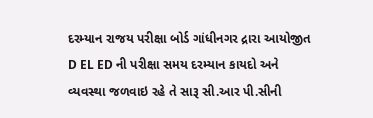દરમ્યાન રાજય પરીક્ષા બોર્ડ ગાંધીનગર દ્રારા આયોજીત D EL ED ની પરીક્ષા સમય દરમ્યાન કાયદો અને વ્યવસ્થા જળવાઇ રહે તે સારૂ સી.આર પી.સીની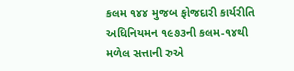કલમ ૧૪૪ મુજબ ફોજદારી કાર્યરીતિ અધિનિયમન ૧૯૭૩ની કલમ-૧૪થી મળેલ સત્તાની રુએ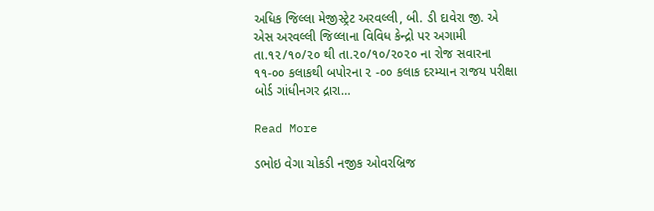અધિક જિલ્લા મેજીસ્ટ્રેટ અરવલ્લી, બી. ડી દાવેરા જી. એ એસ અરવલ્લી જિલ્લાના વિવિધ કેન્દ્રો પર અગામી તા.૧૨/૧૦/૨૦ થી તા.૨૦/૧૦/૨૦૨૦ ના રોજ સવારના ૧૧-૦૦ કલાકથી બપોરના ૨ -૦૦ કલાક દરમ્યાન રાજય પરીક્ષા બોર્ડ ગાંધીનગર દ્રારા…

Read More

ડભોઇ વેગા ચોકડી નજીક ઓવરબ્રિજ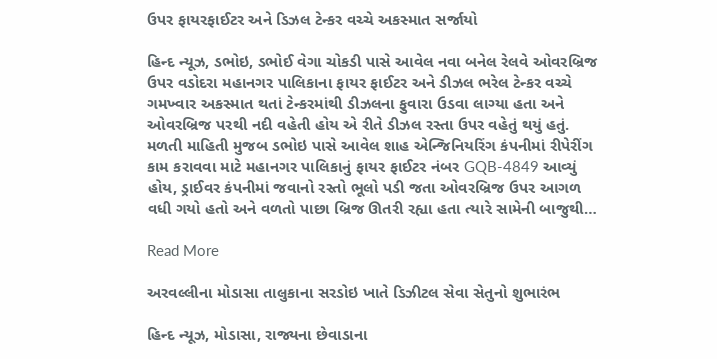ઉપર ફાયરફાઈટર અને ડિઝલ ટેન્કર વચ્ચે અકસ્માત સર્જાયો

હિન્દ ન્યૂઝ, ડભોઇ, ડભોઈ વેગા ચોકડી પાસે આવેલ નવા બનેલ રેલવે ઓવરબ્રિજ ઉપર વડોદરા મહાનગર પાલિકાના ફાયર ફાઈટર અને ડીઝલ ભરેલ ટેન્કર વચ્ચે ગમખ્વાર અકસ્માત થતાં ટેન્કરમાંથી ડીઝલના ફુવારા ઉડવા લાગ્યા હતા અને ઓવરબ્રિજ પરથી નદી વહેતી હોય એ રીતે ડીઝલ રસ્તા ઉપર વહેતું થયું હતું. મળતી માહિતી મુજબ ડભોઇ પાસે આવેલ શાહ એન્જિનિયરિંગ કંપનીમાં રીપેરીંગ કામ કરાવવા માટે મહાનગર પાલિકાનું ફાયર ફાઈટર નંબર GQB-4849 આવ્યું હોય, ડ્રાઈવર કંપનીમાં જવાનો રસ્તો ભૂલો પડી જતા ઓવરબ્રિજ ઉપર આગળ વધી ગયો હતો અને વળતો પાછા બ્રિજ ઊતરી રહ્યા હતા ત્યારે સામેની બાજુથી…

Read More

અરવલ્લીના મોડાસા તાલુકાના સરડોઇ ખાતે ડિઝીટલ સેવા સેતુનો શુભારંભ

હિન્દ ન્યૂઝ, મોડાસા, રાજ્યના છેવાડાના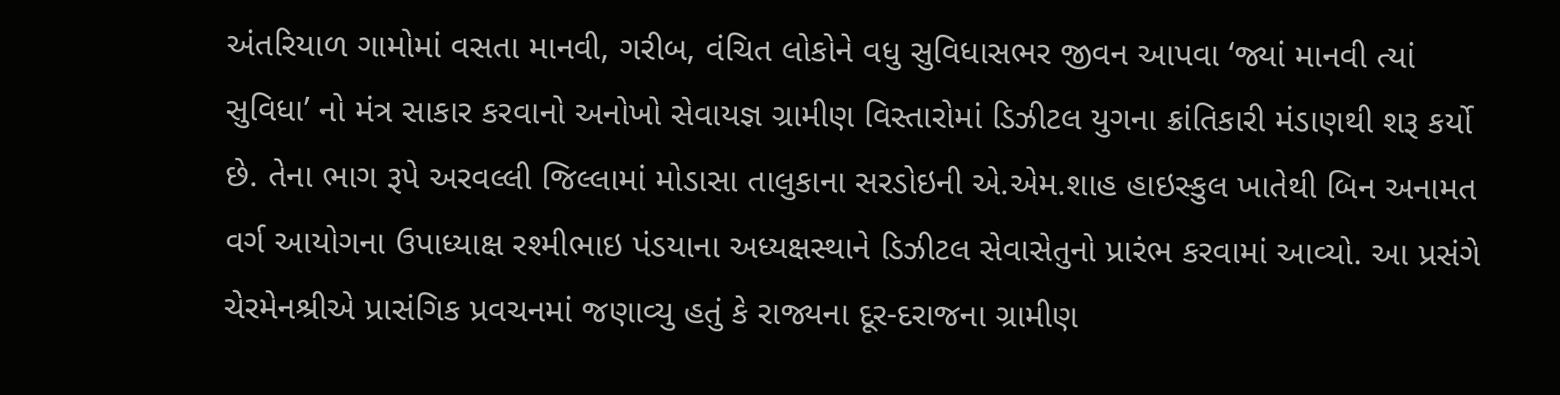અંતરિયાળ ગામોમાં વસતા માનવી, ગરીબ, વંચિત લોકોને વધુ સુવિધાસભર જીવન આપવા ‘જ્યાં માનવી ત્યાં સુવિધા’ નો મંત્ર સાકાર કરવાનો અનોખો સેવાયજ્ઞ ગ્રામીણ વિસ્તારોમાં ડિઝીટલ યુગના ક્રાંતિકારી મંડાણથી શરૂ કર્યો છે. તેના ભાગ રૂપે અરવલ્લી જિલ્લામાં મોડાસા તાલુકાના સરડોઇની એ.એમ.શાહ હાઇસ્કુલ ખાતેથી બિન અનામત વર્ગ આયોગના ઉપાધ્યાક્ષ રશ્મીભાઇ પંડયાના અધ્યક્ષસ્થાને ડિઝીટલ સેવાસેતુનો પ્રારંભ કરવામાં આવ્યો. આ પ્રસંગે ચેરમેનશ્રીએ પ્રાસંગિક પ્રવચનમાં જણાવ્યુ હતું કે રાજ્યના દૂર-દરાજના ગ્રામીણ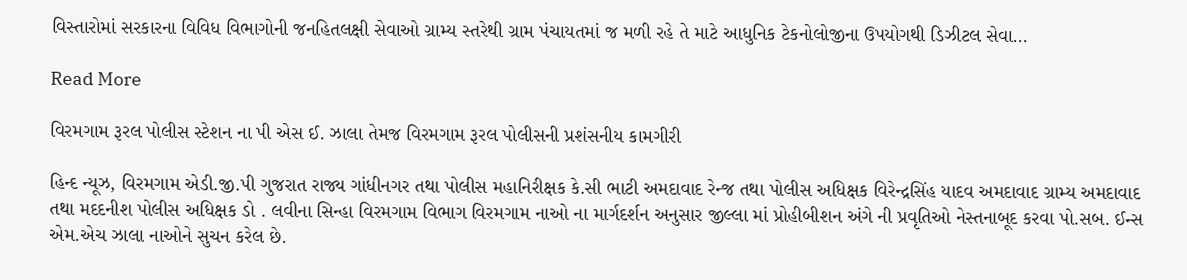વિસ્તારોમાં સરકારના વિવિધ વિભાગોની જનહિતલક્ષી સેવાઓ ગ્રામ્ય સ્તરેથી ગ્રામ પંચાયતમાં જ મળી રહે તે માટે આધુનિક ટેકનોલોજીના ઉપયોગથી ડિઝીટલ સેવા…

Read More

વિરમગામ રૂરલ પોલીસ સ્ટેશન ના પી એસ ઈ. ઝાલા તેમજ વિરમગામ રૂરલ પોલીસની પ્રશંસનીય કામગીરી

હિન્દ ન્યૂઝ, વિરમગામ એડી.જી.પી ગુજરાત રાજ્ય ગાંધીનગર તથા પોલીસ મહાનિરીક્ષક કે.સી ભાટી અમદાવાદ રેન્જ તથા પોલીસ અધિક્ષક વિરેન્દ્રસિંહ યાદવ અમદાવાદ ગ્રામ્ય અમદાવાદ તથા મદદનીશ પોલીસ અધિક્ષક ડો . લવીના સિન્હા વિરમગામ વિભાગ વિરમગામ નાઓ ના માર્ગદર્શન અનુસાર જીલ્લા માં પ્રોહીબીશન અંગે ની પ્રવૃતિઓ નેસ્તનાબૂદ કરવા પો.સબ. ઈન્સ એમ.એચ ઝાલા નાઓને સુચન કરેલ છે.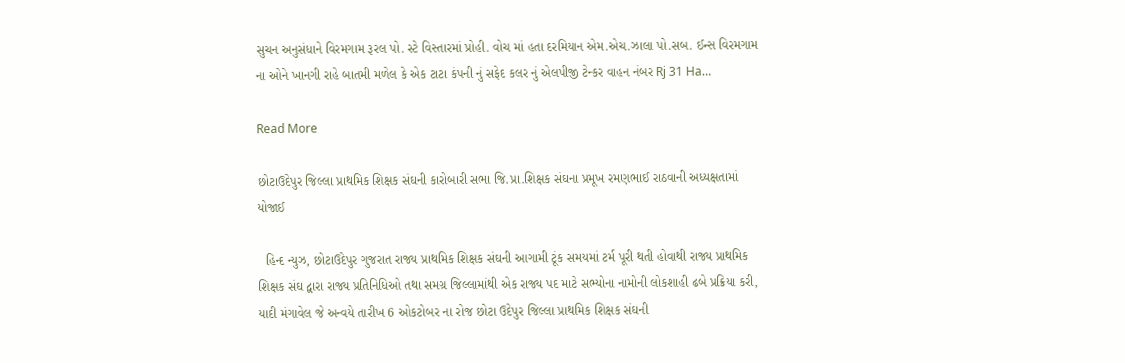સુચન અનુસંધાને વિરમગામ રૂરલ પો. સ્ટે વિસ્તારમાં પ્રોહી. વોચ માં હતા દરમિયાન એમ.એચ.ઝાલા પો.સબ. ઈન્સ વિરમગામ ના ઓને ખાનગી રાહે બાતમી મળેલ કે એક ટાટા કંપની નું સફેદ કલર નું એલપીજી ટેન્કર વાહન નંબર Rj 31 Ha…

Read More

છોટાઉદેપુર જિલ્લા પ્રાથમિક શિક્ષક સંઘની કારોબારી સભા જિ.પ્રા.શિક્ષક સંઘના પ્રમૂખ રમણભાઈ રાઠવાની અધ્યક્ષતામાં યોજાઈ

  હિન્દ ન્યુઝ, છોટાઉદેપુર ગુજરાત રાજ્ય પ્રાથમિક શિક્ષક સંઘની આગામી ટૂંક સમયમાં ટર્મ પૂરી થતી હોવાથી રાજ્ય પ્રાથમિક શિક્ષક સંઘ દ્વારા રાજ્ય પ્રતિનિધિઓ તથા સમગ્ર જિલ્લામાંથી એક રાજ્ય પદ માટે સભ્યોના નામોની લોકશાહી ઢબે પ્રક્રિયા કરી, યાદી મંગાવેલ જે અન્વયે તારીખ 6 ઓકટોબર ના રોજ છોટા ઉદેપુર જિલ્લા પ્રાથમિક શિક્ષક સંઘની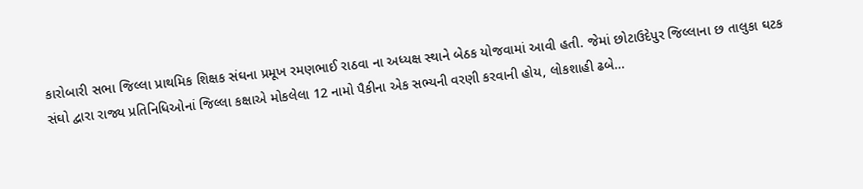કારોબારી સભા જિલ્લા પ્રાથમિક શિક્ષક સંઘના પ્રમૂખ રમણભાઈ રાઠવા ના અધ્યક્ષ સ્થાને બેઠક યોજવામાં આવી હતી. જેમાં છોટાઉદેપુર જિલ્લાના છ તાલુકા ઘટક સંઘો દ્વારા રાજ્ય પ્રતિનિધિઓનાં જિલ્લા કક્ષાએ મોકલેલા 12 નામો પૈકીના એક સભ્યની વરણી કરવાની હોય, લોકશાહી ઢબે…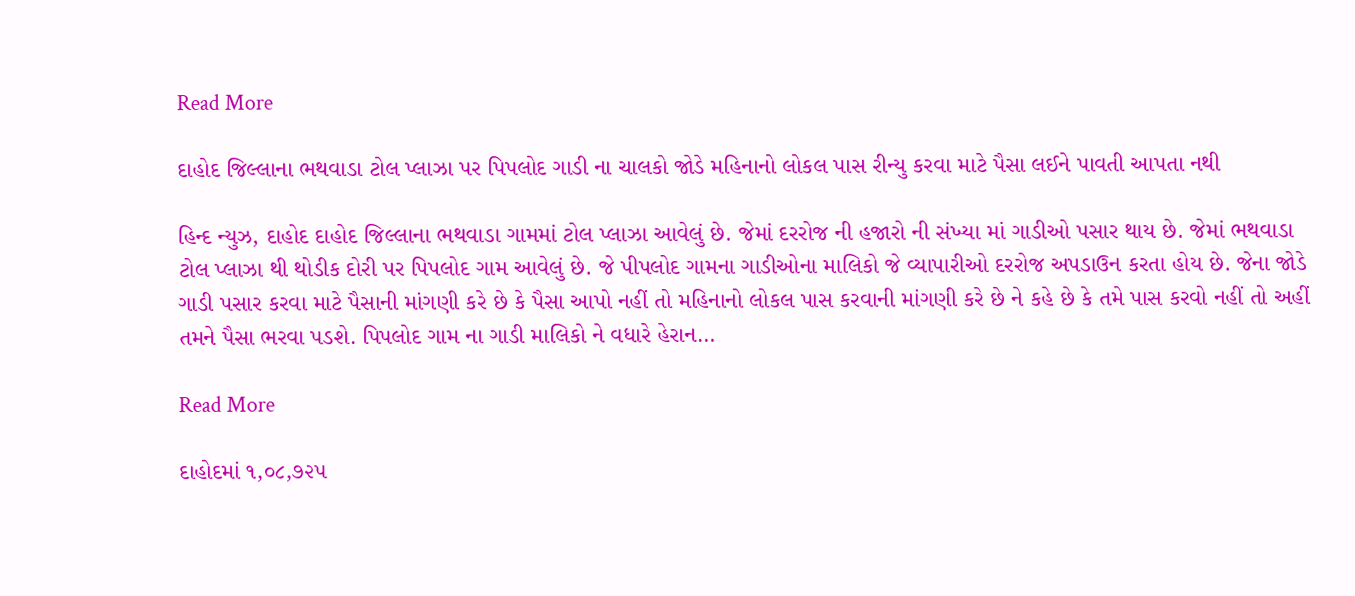Read More

દાહોદ જિલ્લાના‌ ભથવાડા ટોલ પ્લાઝા પર પિપલોદ ગાડી ના ચાલકો જોડે મહિનાનો લોકલ પાસ રીન્યુ કરવા માટે પૈસા લઈને પાવતી આપતા નથી

હિન્દ ન્યુઝ, દાહોદ દાહોદ જિલ્લાના ભથવાડા ગામમાં ટોલ પ્લાઝા આવેલું છે. જેમાં દરરોજ ની હજારો ની સંખ્યા માં ગાડીઓ પસાર થાય છે. જેમાં ભથવાડા ટોલ પ્લાઝા થી થોડીક દોરી પર પિપલોદ ગામ આવેલું છે. જે પીપલોદ ગામના ‌ગાડીઓના માલિકો જે વ્યાપારીઓ દરરોજ અપડાઉન કરતા હોય છે. જેના જોડે ગાડી પસાર કરવા માટે પૈસાની માંગણી કરે છે કે પૈસા આપો નહીં તો મહિનાનો લોકલ પાસ કરવાની માંગણી કરે છે ને કહે છે કે તમે પાસ કરવો નહીં તો અહીં તમને પૈસા ભરવા પડશે. પિપલોદ ગામ ના ગાડી માલિકો ને વધારે હેરાન…

Read More

દાહોદમાં ૧,૦૮,૭૨૫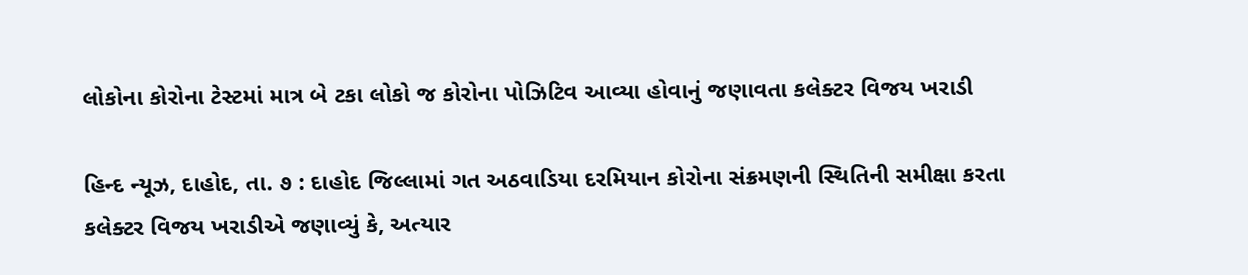લોકોના કોરોના ટેસ્ટમાં માત્ર બે ટકા લોકો જ કોરોના પોઝિટિવ આવ્યા હોવાનું જણાવતા કલેક્ટર વિજય ખરાડી

હિન્દ ન્યૂઝ, દાહોદ, તા. ૭ : દાહોદ જિલ્લામાં ગત અઠવાડિયા દરમિયાન કોરોના સંક્રમણની સ્થિતિની સમીક્ષા કરતા કલેક્ટર વિજય ખરાડીએ જણાવ્યું કે, અત્યાર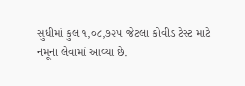સુધીમાં કુલ ૧,૦૮,૭૨૫ જેટલા કોવીડ ટેસ્ટ માટે નમૂના લેવામાં આવ્યા છે.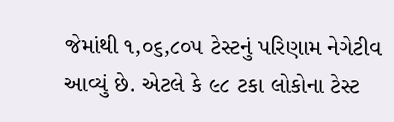જેમાંથી ૧,૦૬,૮૦૫ ટેસ્ટનું પરિણામ નેગેટીવ આવ્યું છે. એટલે કે ૯૮ ટકા લોકોના ટેસ્ટ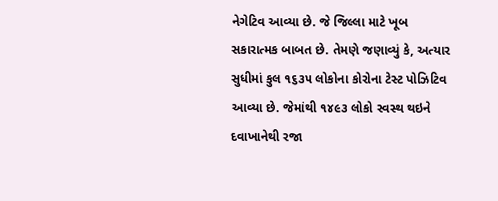નેગેટિવ આવ્યા છે. જે જિલ્લા માટે ખૂબ સકારાત્મક બાબત છે. તેમણે જણાવ્યું કે, અત્યાર સુધીમાં કુલ ૧૬૩૫ લોકોના કોરોના ટેસ્ટ પોઝિટિવ આવ્યા છે. જેમાંથી ૧૪૯૩ લોકો સ્વસ્થ થઇને દવાખાનેથી રજા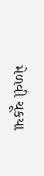મેળવી ચૂકયા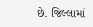છે. જિલ્લામાં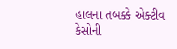હાલના તબક્કે એક્ટીવ કેસોની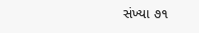સંખ્યા ૭૧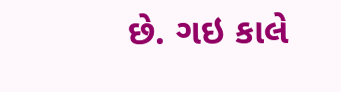છે. ગઇ કાલે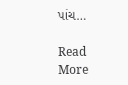પાંચ…

Read More